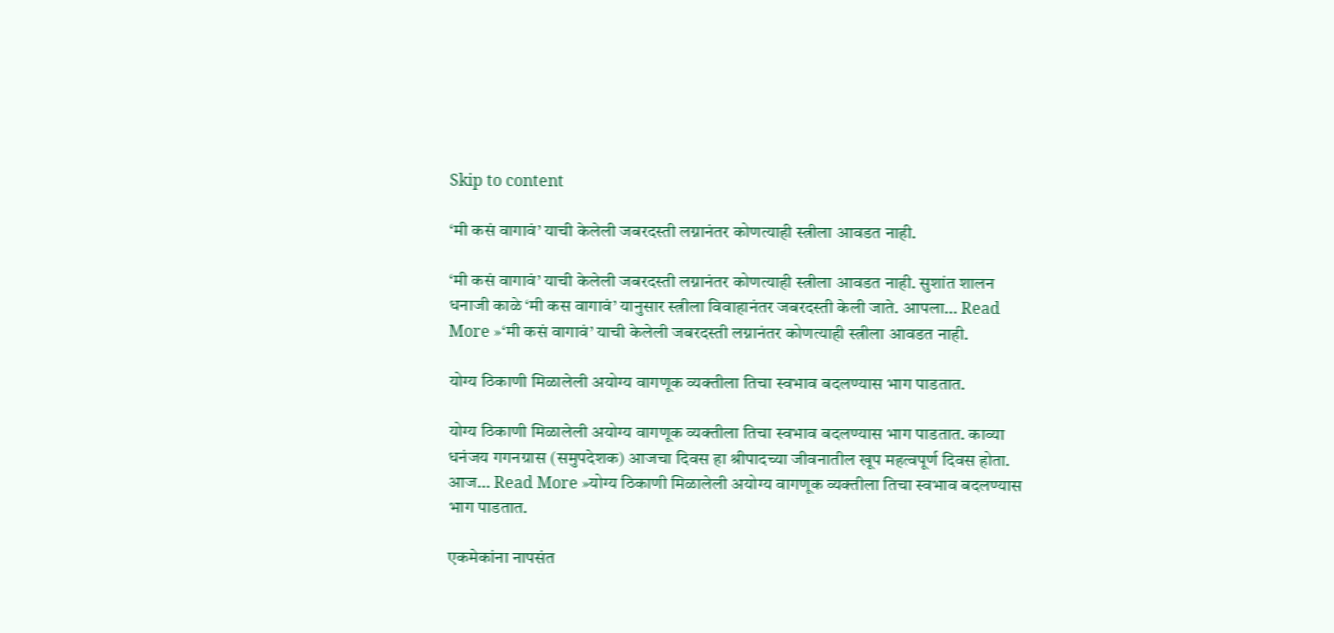Skip to content

‘मी कसं वागावं’ याची केलेली जबरदस्ती लग्नानंतर कोणत्याही स्त्रीला आवडत नाही.

‘मी कसं वागावं’ याची केलेली जबरदस्ती लग्नानंतर कोणत्याही स्त्रीला आवडत नाही. सुशांत शालन धनाजी काळे ‘मी कस वागावं’ यानुसार स्त्रीला विवाहानंतर जबरदस्ती केली जाते. आपला… Read More »‘मी कसं वागावं’ याची केलेली जबरदस्ती लग्नानंतर कोणत्याही स्त्रीला आवडत नाही.

योग्य ठिकाणी मिळालेली अयोग्य वागणूक व्यक्तीला तिचा स्वभाव बदलण्यास भाग पाडतात.

योग्य ठिकाणी मिळालेली अयोग्य वागणूक व्यक्तीला तिचा स्वभाव बदलण्यास भाग पाडतात. काव्या धनंजय गगनग्रास (समुपदेशक) आजचा दिवस हा श्रीपादच्या जीवनातील खूप महत्वपूर्ण दिवस होता. आज… Read More »योग्य ठिकाणी मिळालेली अयोग्य वागणूक व्यक्तीला तिचा स्वभाव बदलण्यास भाग पाडतात.

एकमेकांना नापसंत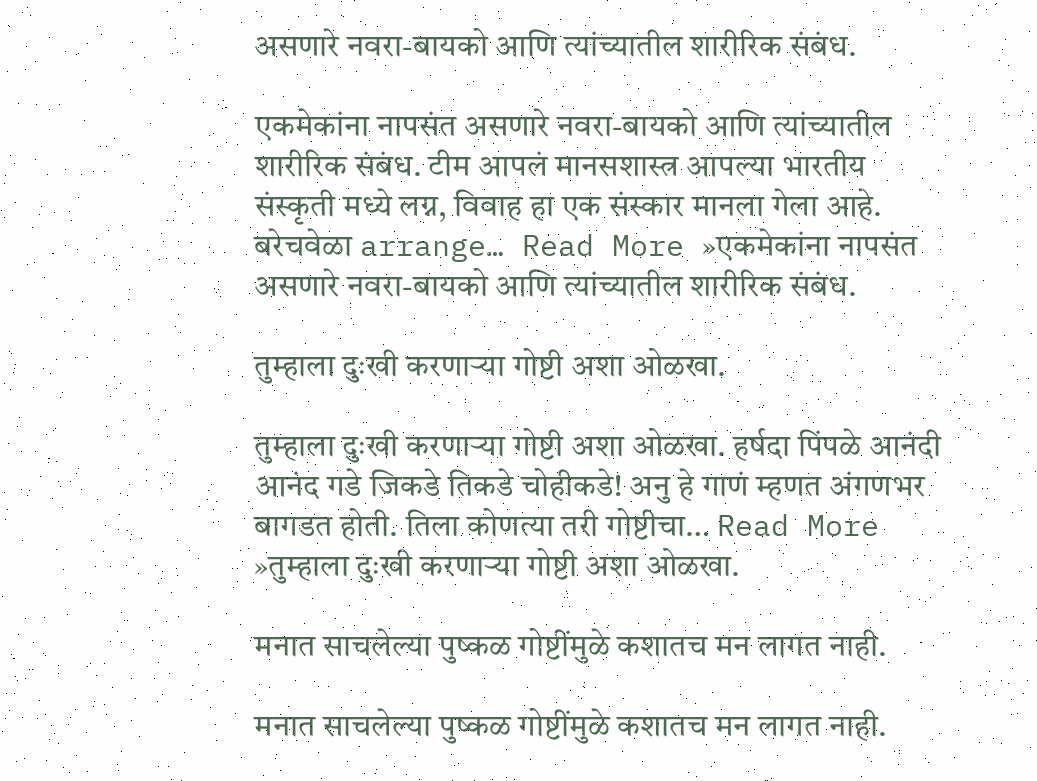असणारे नवरा-बायको आणि त्यांच्यातील शारीरिक संबंध.

एकमेकांना नापसंत असणारे नवरा-बायको आणि त्यांच्यातील शारीरिक संबंध. टीम आपलं मानसशास्त्र आपल्या भारतीय संस्कृती मध्ये लग्न, विवाह हा एक संस्कार मानला गेला आहे. बरेचवेळा arrange… Read More »एकमेकांना नापसंत असणारे नवरा-बायको आणि त्यांच्यातील शारीरिक संबंध.

तुम्हाला दुःखी करणाऱ्या गोष्टी अशा ओळखा.

तुम्हाला दुःखी करणाऱ्या गोष्टी अशा ओळखा. हर्षदा पिंपळे आनंदी आनंद गडे जिकडे तिकडे चोहीकडे! अनु हे गाणं म्हणत अंगणभर बागडत होती. तिला कोणत्या तरी गोष्टीचा… Read More »तुम्हाला दुःखी करणाऱ्या गोष्टी अशा ओळखा.

मनात साचलेल्या पुष्कळ गोष्टींमुळे कशातच मन लागत नाही.

मनात साचलेल्या पुष्कळ गोष्टींमुळे कशातच मन लागत नाही.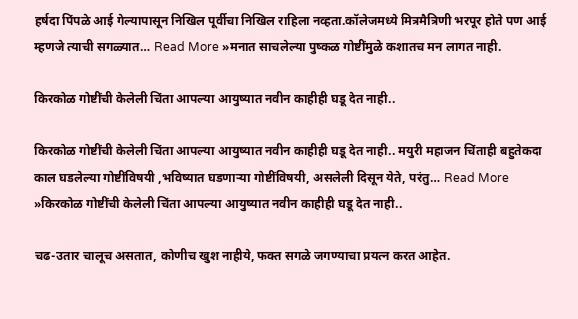हर्षदा पिंपळे आई गेल्यापासून निखिल पूर्वीचा निखिल राहिला नव्हता.कॉलेजमध्ये मित्रमैत्रिणी भरपूर होते पण आई म्हणजे त्याची सगळ्यात… Read More »मनात साचलेल्या पुष्कळ गोष्टींमुळे कशातच मन लागत नाही.

किरकोळ गोष्टींची केलेली चिंता आपल्या आयुष्यात नवीन काहीही घडू देत नाही..

किरकोळ गोष्टींची केलेली चिंता आपल्या आयुष्यात नवीन काहीही घडू देत नाही.. मयुरी महाजन चिंताही बहुतेकदा काल घडलेल्या गोष्टींविषयी ,भविष्यात घडणाऱ्या गोष्टींविषयी, असलेली दिसून येते, परंतु… Read More »किरकोळ गोष्टींची केलेली चिंता आपल्या आयुष्यात नवीन काहीही घडू देत नाही..

चढ-उतार चालूच असतात, कोणीच खुश नाहीये, फक्त सगळे जगण्याचा प्रयत्न करत आहेत.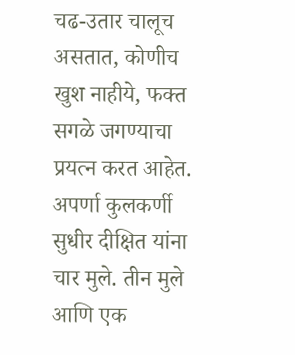चढ-उतार चालूच असतात, कोणीच खुश नाहीये, फक्त सगळे जगण्याचा प्रयत्न करत आहेत. अपर्णा कुलकर्णी सुधीर दीक्षित यांना चार मुले. तीन मुले आणि एक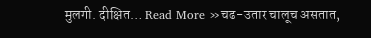मुलगी. दीक्षित… Read More »चढ-उतार चालूच असतात,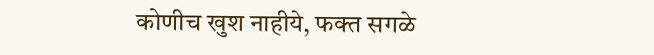कोणीच खुश नाहीये, फक्त सगळे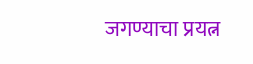जगण्याचा प्रयत्न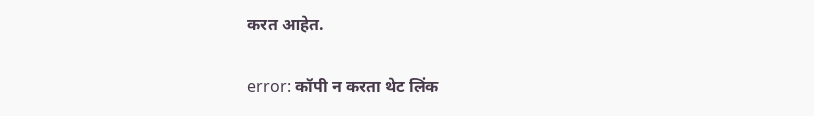करत आहेत.

error: कॉपी न करता थेट लिंक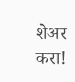शेअर करा!